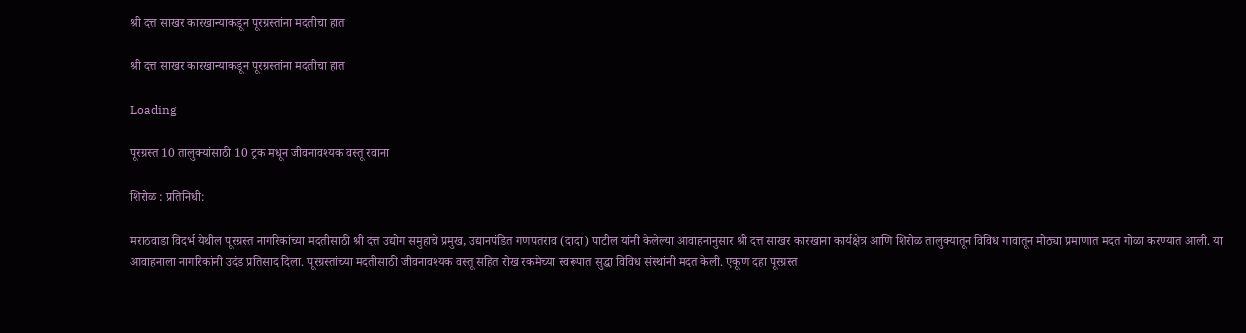श्री दत्त साखर कारखान्याकडून पूरग्रस्तांना मदतीचा हात

श्री दत्त साखर कारखान्याकडून पूरग्रस्तांना मदतीचा हात

Loading

पूरग्रस्त 10 तालुक्यांसाठी 10 ट्रक मधून जीवनावश्यक वस्तू रवाना

शिरोळ : प्रतिनिधी:

मराठवाडा विदर्भ येथील पूरग्रस्त नागरिकांच्या मदतीसाठी श्री दत्त उद्योग समुहाचे प्रमुख, उद्यानपंडित गणपतराव (दादा) पाटील यांनी केलेल्या आवाहनानुसार श्री दत्त साखर कारखाना कार्यक्षेत्र आणि शिरोळ तालुक्यातून विविध गावातून मोठ्या प्रमाणात मदत गोळा करण्यात आली. या आवाहनाला नागरिकांनी उदंड प्रतिसाद दिला. पूरग्रस्तांच्या मदतीसाठी जीवनावश्यक वस्तू सहित रोख रकमेच्या स्वरूपात सुद्धा विविध संस्थांनी मदत केली. एकूण दहा पूरग्रस्त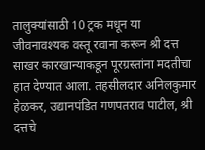तालुक्यांसाठी 10 ट्रक मधून या जीवनावश्यक वस्तू रवाना करून श्री दत्त साखर कारखान्याकडून पूरग्रस्तांना मदतीचा हात देण्यात आला. तहसीलदार अनिलकुमार हेळकर, उद्यानपंडित गणपतराव पाटील, श्री दत्तचे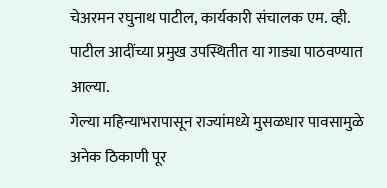चेअरमन रघुनाथ पाटील, कार्यकारी संचालक एम. व्ही. पाटील आदींच्या प्रमुख उपस्थितीत या गाड्या पाठवण्यात आल्या.
गेल्या महिन्याभरापासून राज्यांमध्ये मुसळधार पावसामुळे अनेक ठिकाणी पूर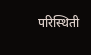परिस्थिती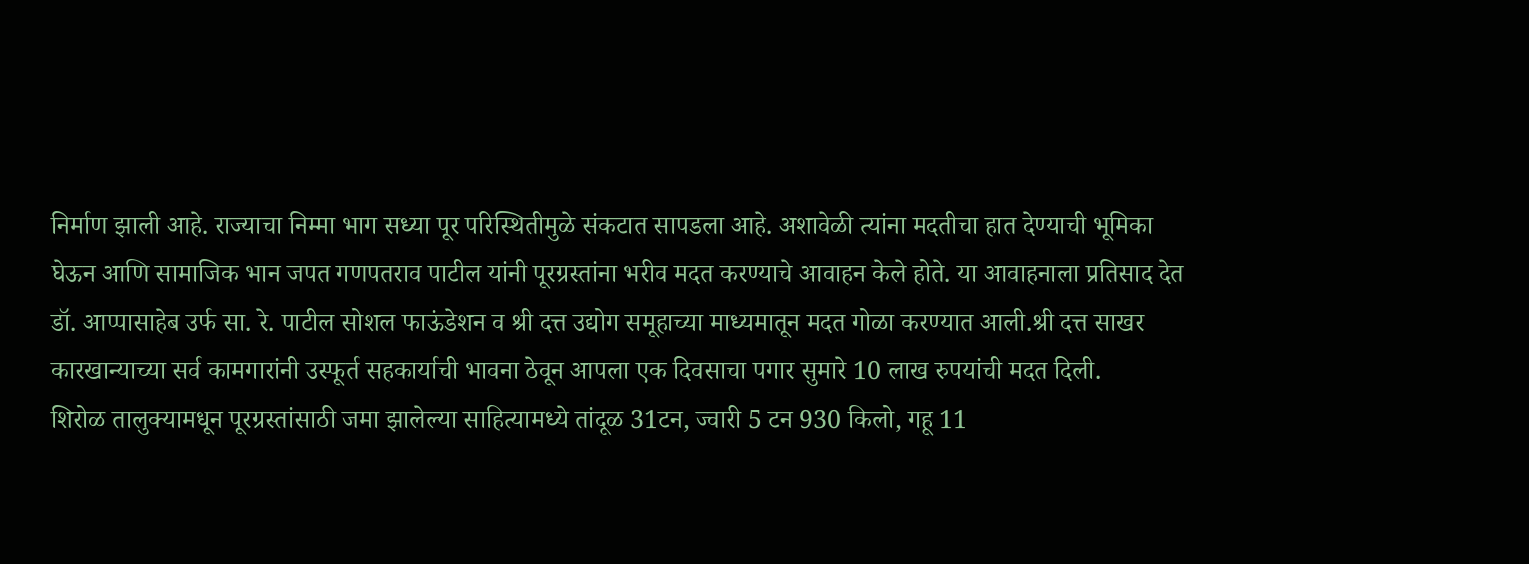निर्माण झाली आहे. राज्याचा निम्मा भाग सध्या पूर परिस्थितीमुळे संकटात सापडला आहे. अशावेळी त्यांना मदतीचा हात देण्याची भूमिका घेऊन आणि सामाजिक भान जपत गणपतराव पाटील यांनी पूरग्रस्तांना भरीव मदत करण्याचे आवाहन केले होते. या आवाहनाला प्रतिसाद देत डॉ. आप्पासाहेब उर्फ सा. रे. पाटील सोशल फाऊंडेशन व श्री दत्त उद्योग समूहाच्या माध्यमातून मदत गोळा करण्यात आली.श्री दत्त साखर कारखान्याच्या सर्व कामगारांनी उस्फूर्त सहकार्याची भावना ठेवून आपला एक दिवसाचा पगार सुमारे 10 लाख रुपयांची मदत दिली.
शिरोळ तालुक्यामधून पूरग्रस्तांसाठी जमा झालेल्या साहित्यामध्ये तांदूळ 31टन, ज्वारी 5 टन 930 किलो, गहू 11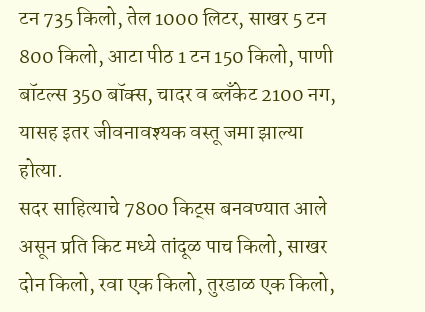टन 735 किलो, तेल 1000 लिटर, साखर 5 टन 800 किलो, आटा पीठ 1 टन 150 किलो, पाणी बॉटल्स 350 बॉक्स, चादर व ब्लँकेट 2100 नग, यासह इतर जीवनावश्यक वस्तू जमा झाल्या होत्या.
सदर साहित्याचे 7800 किट्स बनवण्यात आले असून प्रति किट मध्ये तांदूळ पाच किलो, साखर दोन किलो, रवा एक किलो, तुरडाळ एक किलो,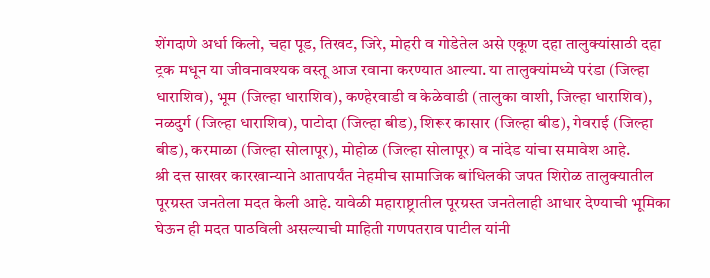शेंगदाणे अर्धा किलो, चहा पूड, तिखट, जिरे, मोहरी व गोडेतेल असे एकूण दहा तालुक्यांसाठी दहा ट्रक मधून या जीवनावश्यक वस्तू आज रवाना करण्यात आल्या. या तालुक्यांमध्ये परंडा (जिल्हा धाराशिव), भूम (जिल्हा धाराशिव), कण्हेरवाडी व केळेवाडी (तालुका वाशी, जिल्हा धाराशिव), नळदुर्ग (जिल्हा धाराशिव), पाटोदा (जिल्हा बीड), शिरूर कासार (जिल्हा बीड), गेवराई (जिल्हा बीड), करमाळा (जिल्हा सोलापूर), मोहोळ (जिल्हा सोलापूर) व नांदेड यांचा समावेश आहे.
श्री दत्त साखर कारखान्याने आतापर्यंत नेहमीच सामाजिक बांधिलकी जपत शिरोळ तालुक्यातील पूरग्रस्त जनतेला मदत केली आहे. यावेळी महाराष्ट्रातील पूरग्रस्त जनतेलाही आधार देण्याची भूमिका घेऊन ही मदत पाठविली असल्याची माहिती गणपतराव पाटील यांनी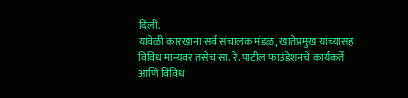दिली.
यावेळी कारखाना सर्व संचालक मंडळ, खातेप्रमुख यांच्यासह विविध मान्यवर तसेच सा. रे. पाटील फाउंडेशनचे कार्यकर्ते आणि विविध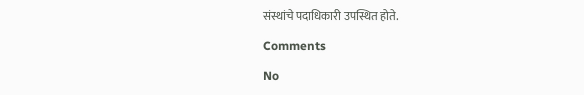संस्थांचे पदाधिकारी उपस्थित होते.

Comments

No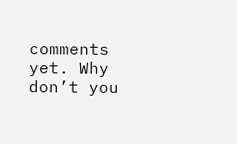comments yet. Why don’t you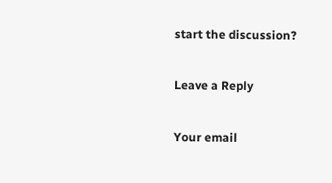start the discussion?

Leave a Reply

Your email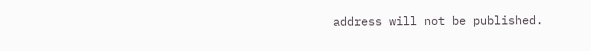address will not be published.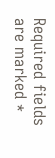Required fields are marked *